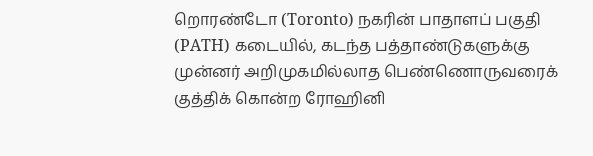றொரண்டோ (Toronto) நகரின் பாதாளப் பகுதி (PATH) கடையில், கடந்த பத்தாண்டுகளுக்கு முன்னர் அறிமுகமில்லாத பெண்ணொருவரைக் குத்திக் கொன்ற ரோஹினி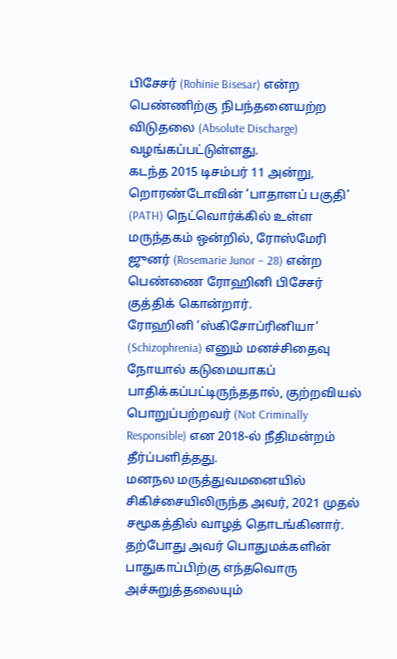பிசேசர் (Rohinie Bisesar) என்ற பெண்ணிற்கு நிபந்தனையற்ற விடுதலை (Absolute Discharge) வழங்கப்பட்டுள்ளது.
கடந்த 2015 டிசம்பர் 11 அன்று, றொரண்டோவின் ‘பாதாளப் பகுதி’ (PATH) நெட்வொர்க்கில் உள்ள மருந்தகம் ஒன்றில், ரோஸ்மேரி ஜுனர் (Rosemarie Junor – 28) என்ற பெண்ணை ரோஹினி பிசேசர் குத்திக் கொன்றார்.
ரோஹினி ‘ஸ்கிசோப்ரினியா’ (Schizophrenia) எனும் மனச்சிதைவு நோயால் கடுமையாகப் பாதிக்கப்பட்டிருந்ததால், குற்றவியல் பொறுப்பற்றவர் (Not Criminally Responsible) என 2018-ல் நீதிமன்றம் தீர்ப்பளித்தது.
மனநல மருத்துவமனையில் சிகிச்சையிலிருந்த அவர், 2021 முதல் சமூகத்தில் வாழத் தொடங்கினார்.
தற்போது அவர் பொதுமக்களின் பாதுகாப்பிற்கு எந்தவொரு அச்சுறுத்தலையும்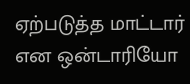ஏற்படுத்த மாட்டார் என ஒன்டாரியோ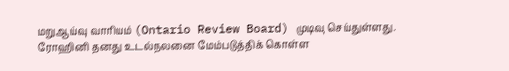மறுஆய்வு வாரியம் (Ontario Review Board) முடிவு செய்துள்ளது.
ரோஹினி தனது உடல்நலனை மேம்படுத்திக் கொள்ள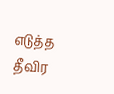எடுத்த தீவிர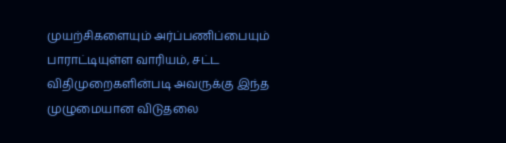முயற்சிகளையும் அர்ப்பணிப்பையும் பாராட்டியுள்ள வாரியம், சட்ட விதிமுறைகளின்படி அவருக்கு இந்த முழுமையான விடுதலை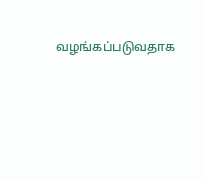வழங்கப்படுவதாக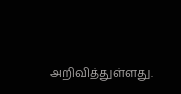அறிவித்துள்ளது.